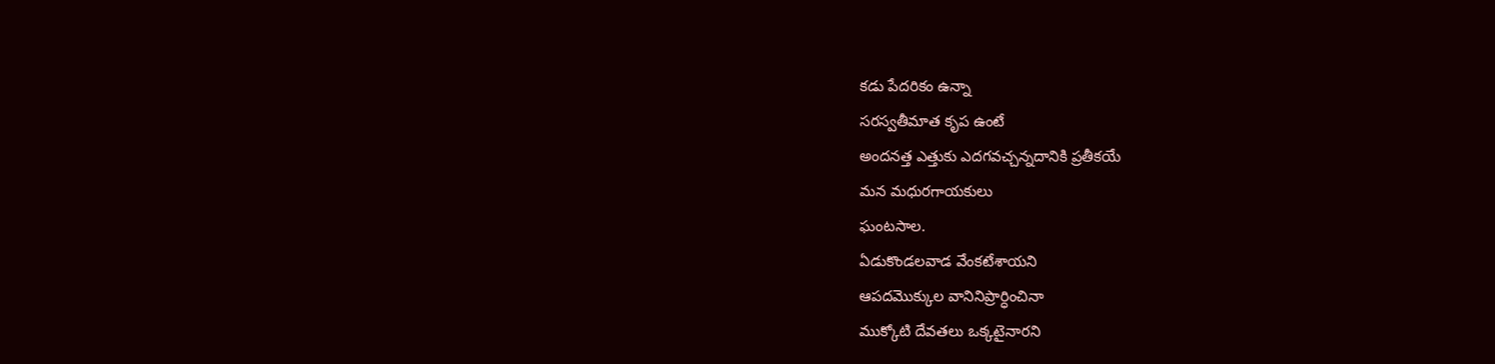కడు పేదరికం ఉన్నా
సరస్వతీమాత కృప ఉంటే
అందనత్త ఎత్తుకు ఎదగవచ్చన్నదానికి ప్రతీకయే
మన మధురగాయకులు
ఘంటసాల.
ఏడుకొండలవాడ వేంకటేశాయని
ఆపదమొక్కుల వానినిప్రార్ధించినా
ముక్కోటి దేవతలు ఒక్కటైనారని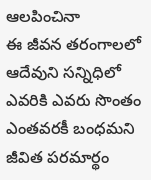ఆలపించినా
ఈ జీవన తరంగాలలో ఆదేవుని సన్నిధిలో
ఎవరికి ఎవరు సొంతం ఎంతవరకీ బంధమని జీవిత పరమార్థం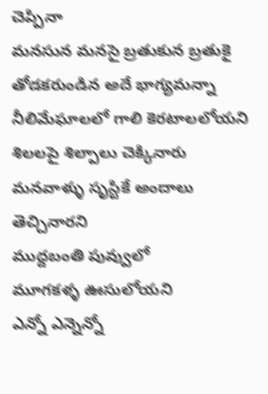చెప్పినా
మనసున మనసై బ్రతుకున బ్రతుకై తోడకరుండిన అదే భాగ్యమన్నా
నీలిమేఘాలలో గాలి కెరటాలలోయని
శిలలపై శిల్పాలు చెక్కినారు
మనవాళ్ళు సృస్టికే అందాలు తెచ్చినారని
ముద్దబంతి పువ్వులో
మూగకళ్ళ ఊసులోయని
ఎన్నో ఎన్నెన్నో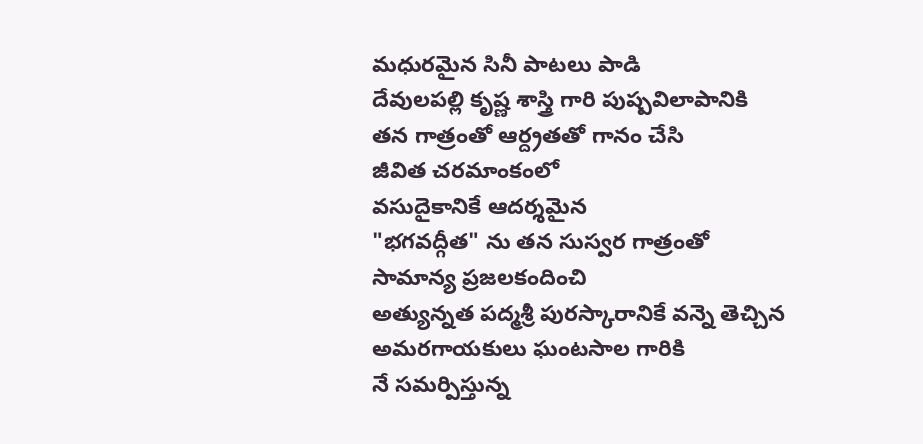మధురమైన సినీ పాటలు పాడి
దేవులపల్లి కృష్ణ శాస్త్రి గారి పుష్పవిలాపానికి
తన గాత్రంతో ఆర్ద్రతతో గానం చేసి
జీవిత చరమాంకంలో
వసుదైకానికే ఆదర్శమైన
"భగవద్గీత" ను తన సుస్వర గాత్రంతో సామాన్య ప్రజలకందించి
అత్యున్నత పద్మశ్రీ పురస్కారానికే వన్నె తెచ్చిన
అమరగాయకులు ఘంటసాల గారికి
నే సమర్పిస్తున్న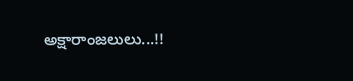అక్షారాంజలులు...!!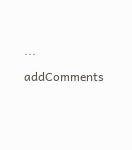...

addComments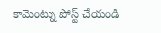కామెంట్ను పోస్ట్ చేయండి